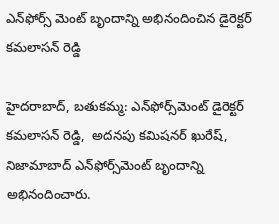ఎన్‌ఫోర్స్‌ మెంట్ బృందాన్ని అభినందించిన డైరెక్టర్ కమలాసన్ రెడ్డి

హైదరాబాద్, బతుకమ్మ: ఎన్‌ఫోర్స్‌మెంట్ డైరెక్టర్ కమలాసన్ రెడ్డి,  అదనపు కమిషనర్ ఖురేష్, నిజామాబాద్ ఎన్‌ఫోర్స్‌మెంట్ బృందాన్ని అభినందించారు.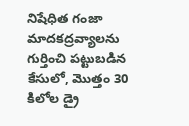నిషేధిత గంజా మాదకద్రవ్యాలను గుర్తించి పట్టుబడిన కేసులో, మొత్తం 30 కిలోల డ్రై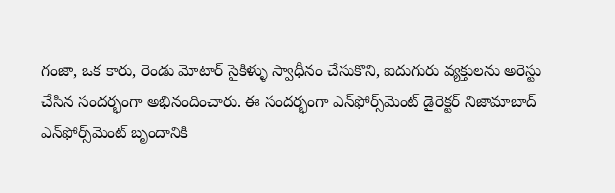గంజా, ఒక కారు, రెండు మోటార్ సైకిళ్ళు స్వాధీనం చేసుకొని, ఐదుగురు వ్యక్తులను అరెస్టు చేసిన సందర్భంగా అభినందించారు. ఈ సందర్భంగా ఎన్‌ఫోర్స్‌మెంట్ డైరెక్టర్ నిజామాబాద్ ఎన్‌ఫోర్స్‌మెంట్ బృందానికి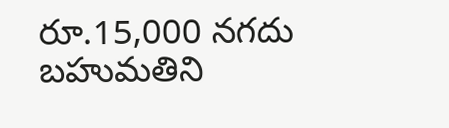రూ.15,000 నగదు బహుమతిని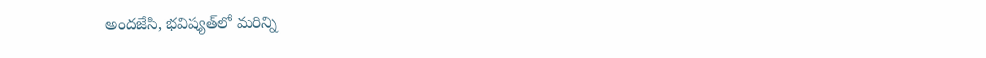అందజేసి, భవిష్యత్‌లో మరిన్ని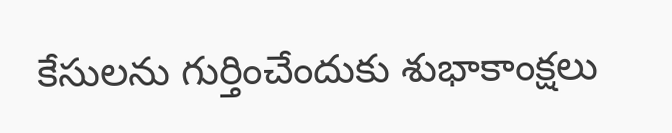కేసులను గుర్తించేందుకు శుభాకాంక్షలు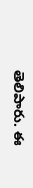తెలిపారు. ఈ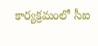కార్యక్రమంలో సీఐ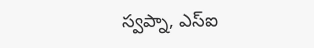స్వప్నా, ఎస్ఐ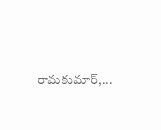రామకుమార్,...